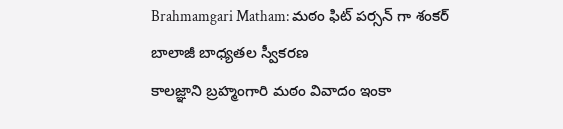Brahmamgari Matham: మఠం ఫిట్ పర్సన్ గా శంకర్ బాలాజీ బాధ్యతల స్వీకరణ
కాలజ్ఞాని బ్రహ్మంగారి మఠం వివాదం ఇంకా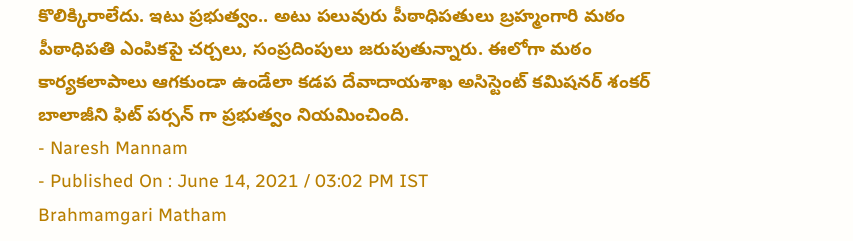కొలిక్కిరాలేదు. ఇటు ప్రభుత్వం.. అటు పలువురు పీఠాధిపతులు బ్రహ్మంగారి మఠం పీఠాధిపతి ఎంపికపై చర్చలు, సంప్రదింపులు జరుపుతున్నారు. ఈలోగా మఠం కార్యకలాపాలు ఆగకుండా ఉండేలా కడప దేవాదాయశాఖ అసిస్టెంట్ కమిషనర్ శంకర్ బాలాజీని ఫిట్ పర్సన్ గా ప్రభుత్వం నియమించింది.
- Naresh Mannam
- Published On : June 14, 2021 / 03:02 PM IST
Brahmamgari Matham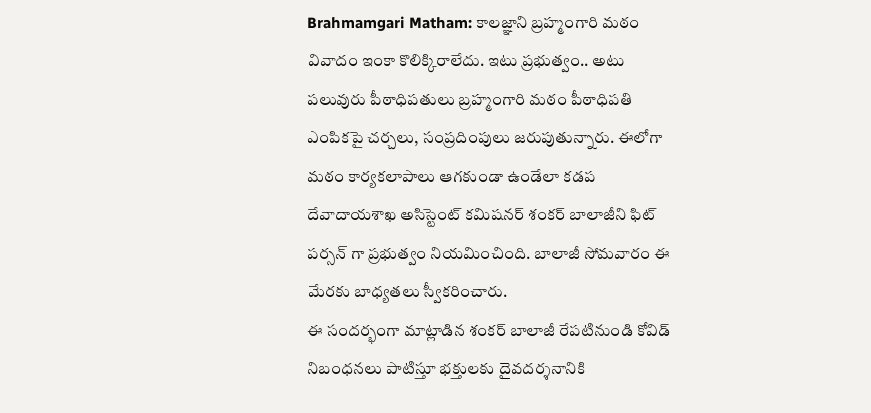Brahmamgari Matham: కాలజ్ఞాని బ్రహ్మంగారి మఠం వివాదం ఇంకా కొలిక్కిరాలేదు. ఇటు ప్రభుత్వం.. అటు పలువురు పీఠాధిపతులు బ్రహ్మంగారి మఠం పీఠాధిపతి ఎంపికపై చర్చలు, సంప్రదింపులు జరుపుతున్నారు. ఈలోగా మఠం కార్యకలాపాలు ఆగకుండా ఉండేలా కడప దేవాదాయశాఖ అసిస్టెంట్ కమిషనర్ శంకర్ బాలాజీని ఫిట్ పర్సన్ గా ప్రభుత్వం నియమించింది. బాలాజీ సోమవారం ఈ మేరకు బాధ్యతలు స్వీకరించారు.
ఈ సందర్భంగా మాట్లాడిన శంకర్ బాలాజీ రేపటినుండి కోవిడ్ నిబంధనలు పాటిస్తూ భక్తులకు దైవదర్శనానికి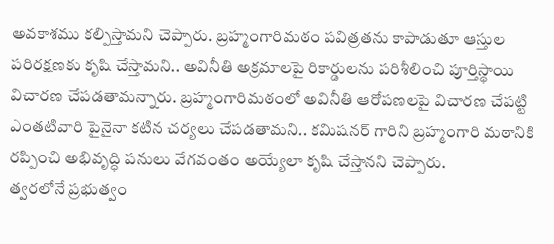అవకాశము కల్పిస్తామని చెప్పారు. బ్రహ్మంగారిమఠం పవిత్రతను కాపాడుతూ ఆస్తుల పరిరక్షణకు కృషి చేస్తామని.. అవినీతి అక్రమాలపై రికార్డులను పరిశీలించి పూర్తిస్థాయి విచారణ చేపడతామన్నారు. బ్రహ్మంగారిమఠంలో అవినీతి ఆరోపణలపై విచారణ చేపట్టి ఎంతటివారి పైనైనా కటిన చర్యలు చేపడతామని.. కమిషనర్ గారిని బ్రహ్మంగారి మఠానికి రప్పించి అభివృద్ధి పనులు వేగవంతం అయ్యేలా కృషి చేస్తానని చెప్పారు.
త్వరలోనే ప్రభుత్వం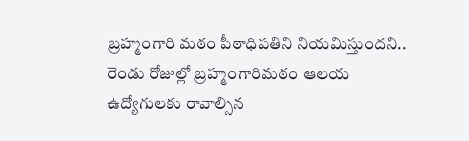బ్రహ్మంగారి మఠం పీఠాధిపతిని నియమిస్తుందని.. రెండు రోజుల్లో బ్రహ్మంగారిమఠం ఆలయ ఉద్యోగులకు రావాల్సిన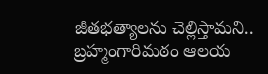జీతభత్యాలను చెల్లిస్తామని.. బ్రహ్మంగారిమఠం ఆలయ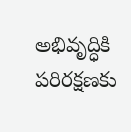అభివృద్ధికి పరిరక్షణకు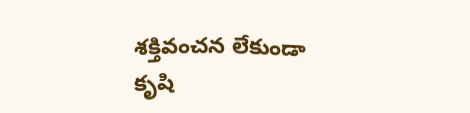శక్తివంచన లేకుండా కృషి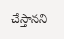చేస్తానని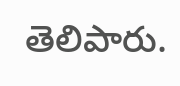తెలిపారు.